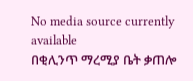No media source currently available
በቂሊንጥ ማረሚያ ቤት ቃጠሎ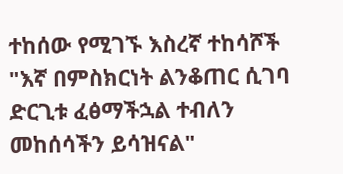ተከሰው የሚገኙ እስረኛ ተከሳሾች "እኛ በምስክርነት ልንቆጠር ሲገባ ድርጊቱ ፈፅማችኋል ተብለን መከሰሳችን ይሳዝናል"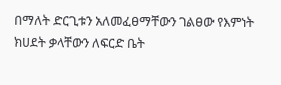በማለት ድርጊቱን አለመፈፀማቸውን ገልፀው የእምነት ክሀደት ቃላቸውን ለፍርድ ቤት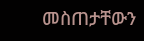መስጠታቸውን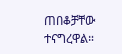ጠበቆቻቸው ተናግረዋል።